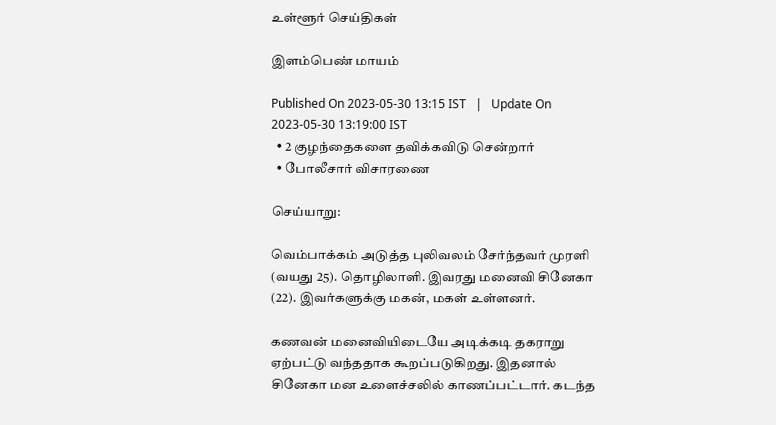உள்ளூர் செய்திகள்

இளம்பெண் மாயம்

Published On 2023-05-30 13:15 IST   |   Update On 2023-05-30 13:19:00 IST
  • 2 குழந்தைகளை தவிக்கவிடு சென்றார்
  • போலீசார் விசாரணை

செய்யாறு:

வெம்பாக்கம் அடுத்த புலிவலம் சேர்ந்தவர் முரளி (வயது 25). தொழிலாளி. இவரது மனைவி சினேகா (22). இவர்களுக்கு மகன், மகள் உள்ளனர்.

கணவன் மனைவியிடையே அடிக்கடி தகராறு ஏற்பட்டு வந்ததாக கூறப்படுகிறது. இதனால் சினேகா மன உளைச்சலில் காணப்பட்டார். கடந்த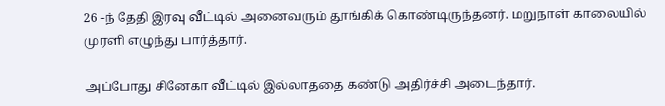26 -ந் தேதி இரவு வீட்டில் அனைவரும் தூங்கிக் கொண்டிருந்தனர். மறுநாள் காலையில் முரளி எழுந்து பார்த்தார்.

அப்போது சினேகா வீட்டில் இல்லாததை கண்டு அதிர்ச்சி அடைந்தார்.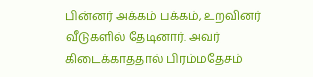பின்னர் அக்கம் பக்கம், உறவினர் வீடுகளில் தேடினார். அவர் கிடைக்காததால் பிரம்மதேசம்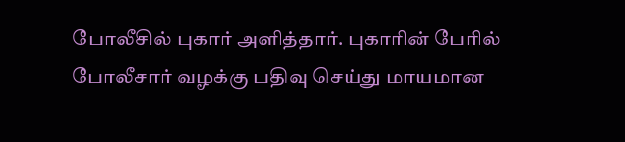போலீசில் புகார் அளித்தார். புகாரின் பேரில் போலீசார் வழக்கு பதிவு செய்து மாயமான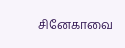சினேகாவை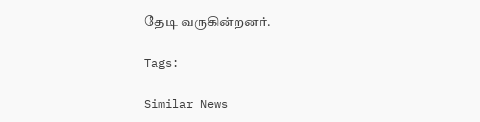தேடி வருகின்றனர்.

Tags:

Similar News